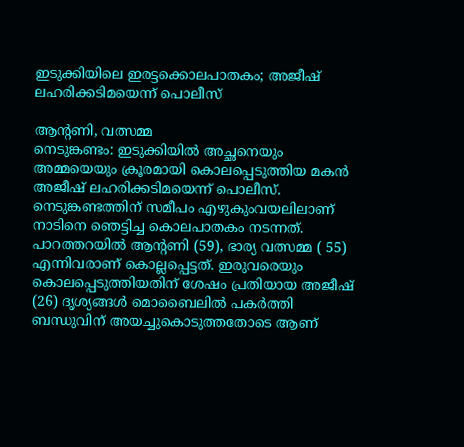ഇടുക്കിയിലെ ഇരട്ടക്കൊലപാതകം; അജീഷ് ലഹരിക്കടിമയെന്ന് പൊലീസ്

ആന്റണി, വത്സമ്മ
നെടുങ്കണ്ടം: ഇടുക്കിയിൽ അച്ഛനെയും അമ്മയെയും ക്രൂരമായി കൊലപ്പെടുത്തിയ മകൻ അജീഷ് ലഹരിക്കടിമയെന്ന് പൊലീസ്. നെടുങ്കണ്ടത്തിന് സമീപം എഴുകുംവയലിലാണ് നാടിനെ ഞെട്ടിച്ച കൊലപാതകം നടന്നത്. പാറത്തറയിൽ ആന്റണി (59), ഭാര്യ വത്സമ്മ ( 55) എന്നിവരാണ് കൊല്ലപ്പെട്ടത്. ഇരുവരെയും കൊലപ്പെടുത്തിയതിന് ശേഷം പ്രതിയായ അജീഷ് (26) ദൃശ്യങ്ങൾ മൊബൈലിൽ പകർത്തി ബന്ധുവിന് അയച്ചുകൊടുത്തതോടെ ആണ്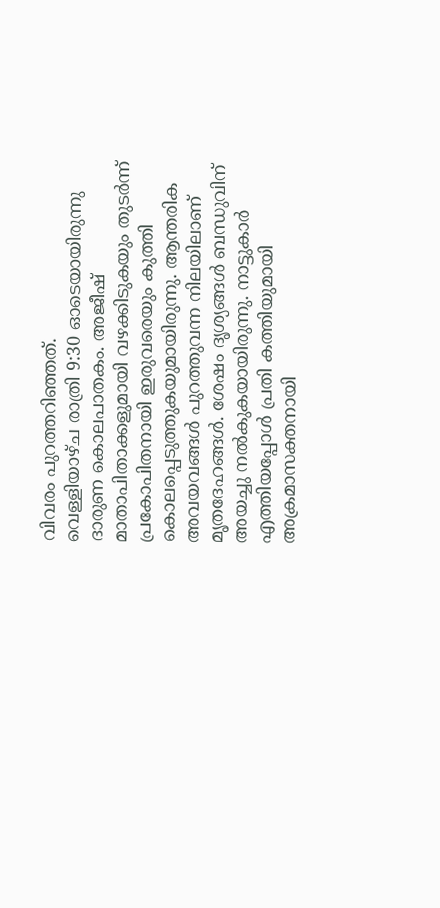വിവരം പുറത്തറിഞ്ഞത്.
വെള്ളിയാഴ്ച രാത്രി 9:30 ഓടെയായിരുന്നു ദാരുണ കൊലപാതകം. അജീഷ് മാതാപിതാക്കളുമായി വഴക്കിടുകയും തുടർന്ന് പ്രകോപിതനായി ഇരുവരെയും കുത്തി കൊലപ്പെടുത്തുകയുമായിരുന്നു. ആന്തരിക അവയവങ്ങൾ പുറത്തുവന്ന നിലയിലാണ് മൃതദേഹങ്ങൾ. ശേഷം ദൃശ്യങ്ങൾ ബന്ധുവിന് അയച്ചു നൽകുകയായിരുന്നു. നാട്ടുകാർ എത്തിയപ്പോൾ പ്രതി കത്തിയുമായി അക്രമാസക്തനായി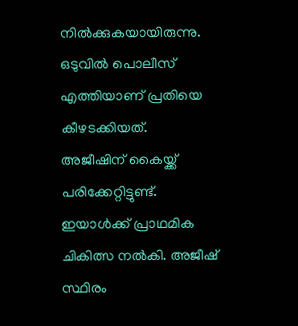നിൽക്കുകയായിരുന്നു. ഒടുവിൽ പൊലീസ് എത്തിയാണ് പ്രതിയെ കീഴടക്കിയത്.
അജീഷിന് കൈയ്ക്ക് പരിക്കേറ്റിട്ടുണ്ട്. ഇയാൾക്ക് പ്രാഥമിക ചികിത്സ നൽകി. അജീഷ് സ്ഥിരം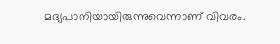മദ്യപാനിയായിരുന്നുവെന്നാണ് വിവരം.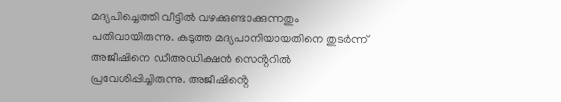മദ്യപിച്ചെത്തി വീട്ടിൽ വഴക്കുണ്ടാക്കുന്നതും പതിവായിരുന്നു. കടുത്ത മദ്യപാനിയായതിനെ തുടർന്ന് അജീഷിനെ ഡീഅഡിക്ഷൻ സെൻ്ററിൽ പ്രവേശിപ്പിച്ചിരുന്നു. അജീഷിൻ്റെ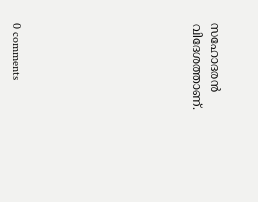സഹോദരൻ വിദേശത്താണ്.









0 comments